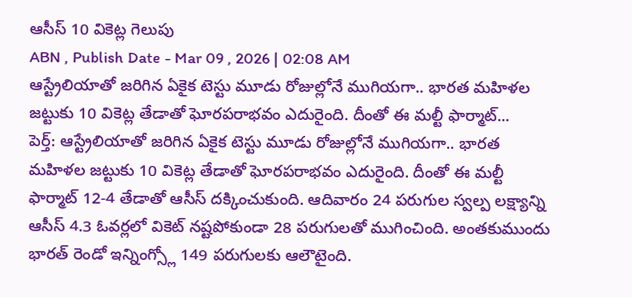ఆసీస్ 10 వికెట్ల గెలుపు
ABN , Publish Date - Mar 09 , 2026 | 02:08 AM
ఆస్ట్రేలియాతో జరిగిన ఏకైక టెస్టు మూడు రోజుల్లోనే ముగియగా.. భారత మహిళల జట్టుకు 10 వికెట్ల తేడాతో ఘోరపరాభవం ఎదురైంది. దీంతో ఈ మల్టీ ఫార్మాట్...
పెర్త్: ఆస్ట్రేలియాతో జరిగిన ఏకైక టెస్టు మూడు రోజుల్లోనే ముగియగా.. భారత మహిళల జట్టుకు 10 వికెట్ల తేడాతో ఘోరపరాభవం ఎదురైంది. దీంతో ఈ మల్టీ ఫార్మాట్ 12-4 తేడాతో ఆసీస్ దక్కించుకుంది. ఆదివారం 24 పరుగుల స్వల్ప లక్ష్యాన్ని ఆసీస్ 4.3 ఓవర్లలో వికెట్ నష్టపోకుండా 28 పరుగులతో ముగించింది. అంతకుముందు భారత్ రెండో ఇన్నింగ్స్లో 149 పరుగులకు ఆలౌటైంది.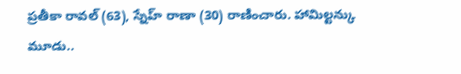ప్రతీకా రావల్ (63), స్నేహ్ రాణా (30) రాణించారు. హామిల్టన్కు మూడు..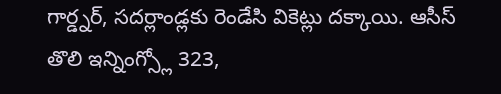గార్డ్నర్, సదర్లాండ్లకు రెండేసి వికెట్లు దక్కాయి. ఆసీస్ తొలి ఇన్నింగ్స్లో 323,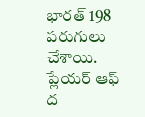భారత్ 198 పరుగులు చేశాయి. ప్లేయర్ ఆఫ్ ద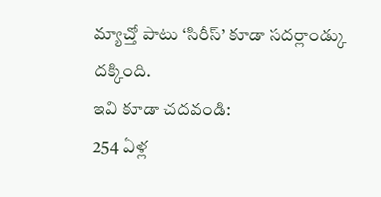మ్యాచ్తో పాటు ‘సిరీస్’ కూడా సదర్లాండ్కు దక్కింది.
ఇవి కూడా చదవండి:
254 ఏళ్ల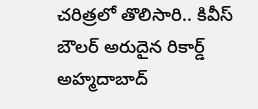చరిత్రలో తొలిసారి.. కివీస్ బౌలర్ అరుదైన రికార్డ్
అహ్మదాబాద్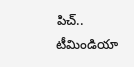పిచ్.. టీమిండియా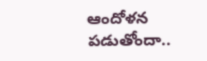ఆందోళన పడుతోందా..